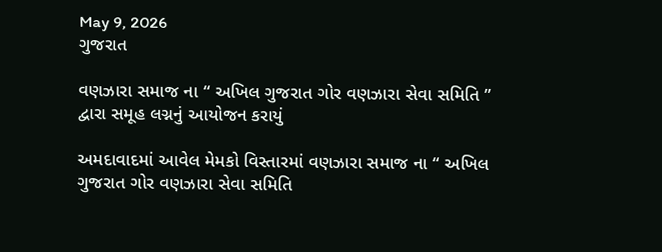May 9, 2026
ગુજરાત

વણઝારા સમાજ ના “ અખિલ ગુજરાત ગોર વણઝારા સેવા સમિતિ ” દ્વારા સમૂહ લગ્નનું આયોજન કરાયું

અમદાવાદમાં આવેલ મેમકો વિસ્તારમાં વણઝારા સમાજ ના “ અખિલ ગુજરાત ગોર વણઝારા સેવા સમિતિ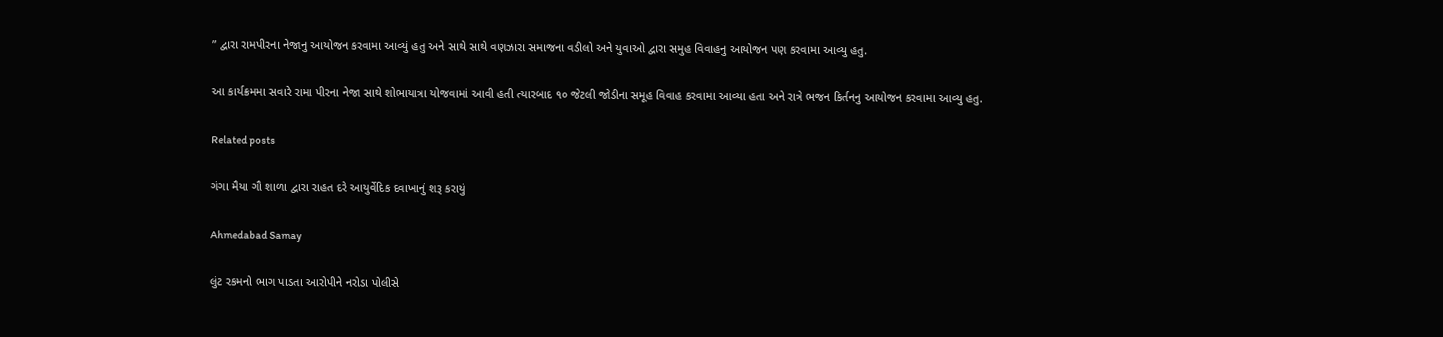” દ્વારા રામપીરના નેજાનુ આયોજન કરવામા આવ્યું હતુ અને સાથે સાથે વણઝારા સમાજના વડીલો અને યુવાઓ દ્વારા સમુહ વિવાહનુ આયોજન પણ કરવામા આવ્યુ હતુ.

આ કાર્યક્રમમા સવારે રામા પીરના નેજા સાથે શોભાયાત્રા યોજવામાં આવી હતી ત્યારબાદ ૧૦ જેટલી જોડીના સમૂહ વિવાહ કરવામા આવ્યા હતા અને રાત્રે ભજન કિર્તનનુ આયોજન કરવામા આવ્યુ હતુ.

Related posts

ગંગા મૈયા ગૌ શાળા દ્વારા રાહત દરે આયુર્વેદિક દવાખાનું શરૂ કરાયું

Ahmedabad Samay

લુંટ રકમનો ભાગ પાડતા આરોપીને નરોડા પોલીસે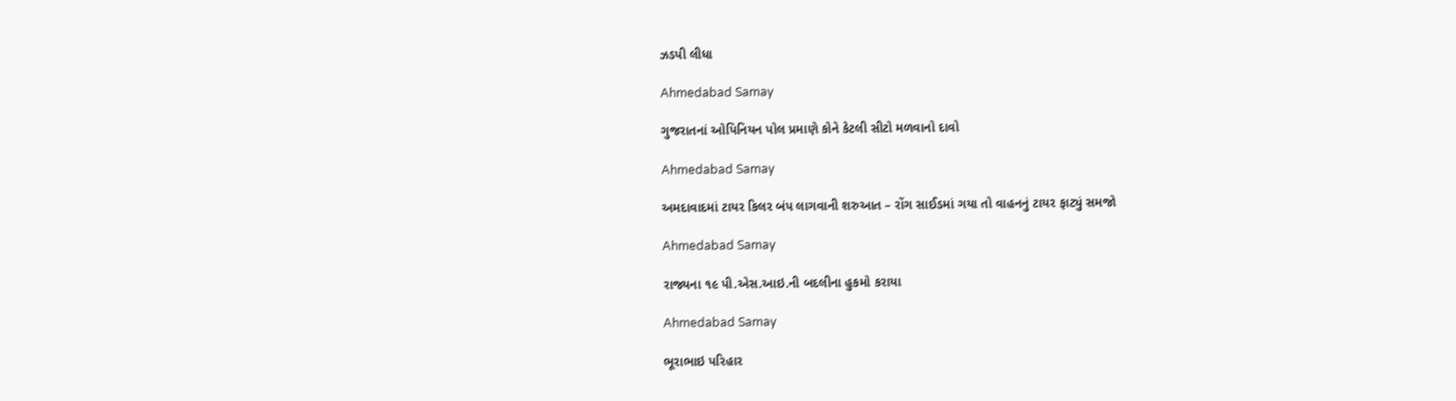ઝડપી લીધા

Ahmedabad Samay

ગુજરાતનાં ઓપિનિયન પોલ પ્રમાણે કોને કેટલી સીટો મળવાનો દાવો

Ahmedabad Samay

અમદાવાદમાં ટાયર કિલર બંપ લાગવાની શરુઆત – રોંગ સાઈડમાં ગયા તો વાહનનું ટાયર ફાટ્યું સમજો

Ahmedabad Samay

રાજ્યના ૧૯ પી.એસ.આઇ.ની બદલીના હુકમો કરાયા

Ahmedabad Samay

ભૂરાભાઇ પરિહાર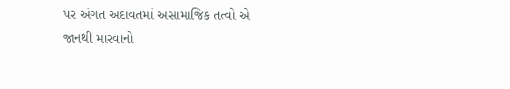પર અંગત અદાવતમાં અસામાજિક તત્વો એ જાનથી મારવાનો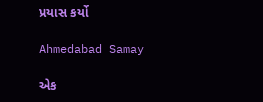પ્રયાસ કર્યો

Ahmedabad Samay

એક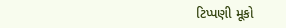ટિપ્પણી મૂકો